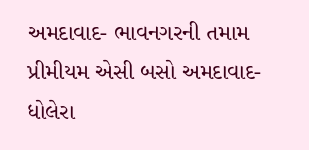અમદાવાદ- ભાવનગરની તમામ પ્રીમીયમ એસી બસો અમદાવાદ-ધોલેરા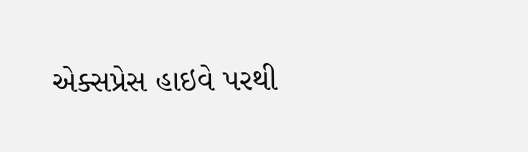એક્સપ્રેસ હાઇવે પરથી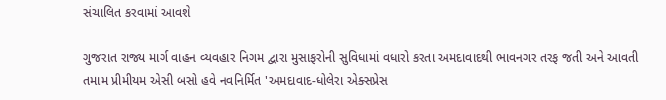સંચાલિત કરવામાં આવશે

ગુજરાત રાજ્ય માર્ગ વાહન વ્યવહાર નિગમ દ્વારા મુસાફરોની સુવિધામાં વધારો કરતા અમદાવાદથી ભાવનગર તરફ જતી અને આવતી તમામ પ્રીમીયમ એસી બસો હવે નવનિર્મિત 'અમદાવાદ-ધોલેરા એક્સપ્રેસ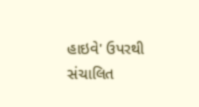હાઇવે' ઉપરથી સંચાલિત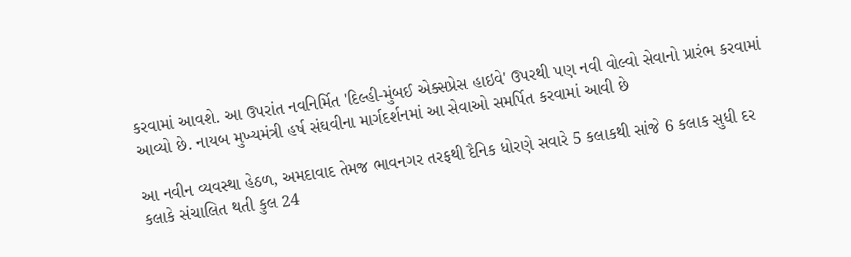કરવામાં આવશે. આ ઉપરાંત નવનિર્મિત 'દિલ્હી-મુંબઈ એક્સપ્રેસ હાઇવે' ઉપરથી પણ નવી વોલ્વો સેવાનો પ્રારંભ કરવામાં આવ્યો છે. નાયબ મુખ્યમંત્રી હર્ષ સંઘવીના માર્ગદર્શનમાં આ સેવાઓ સમર્પિત કરવામાં આવી છે

આ નવીન વ્યવસ્થા હેઠળ, અમદાવાદ તેમજ ભાવનગર તરફથી દૈનિક ધોરણે સવારે 5 કલાકથી સાંજે 6 કલાક સુધી દર કલાકે સંચાલિત થતી કુલ 24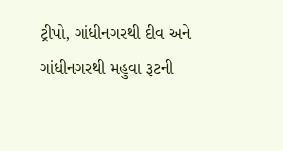ટ્રીપો, ગાંધીનગરથી દીવ અને ગાંધીનગરથી મહુવા રૂટની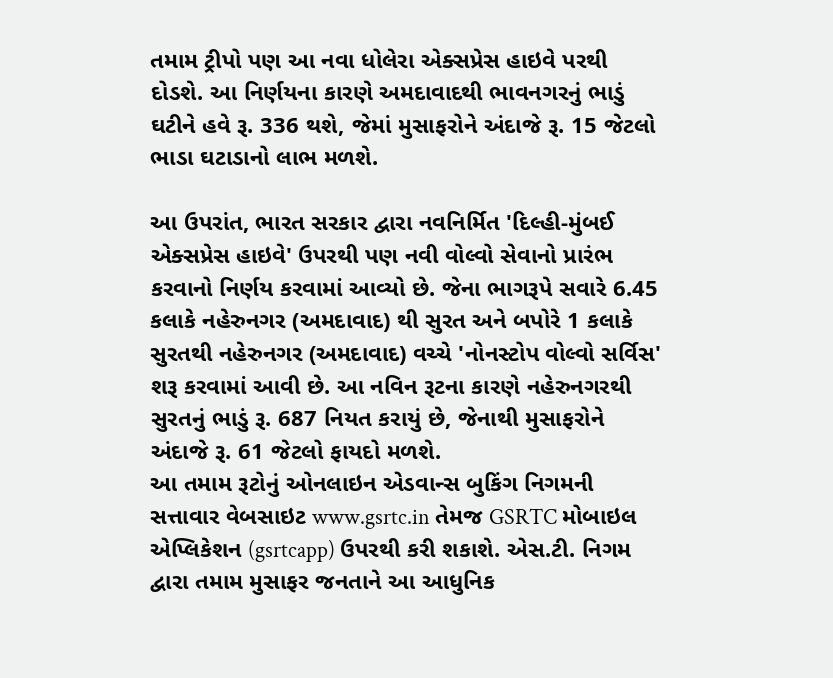તમામ ટ્રીપો પણ આ નવા ધોલેરા એક્સપ્રેસ હાઇવે પરથી દોડશે. આ નિર્ણયના કારણે અમદાવાદથી ભાવનગરનું ભાડું ઘટીને હવે રૂ. 336 થશે, જેમાં મુસાફરોને અંદાજે રૂ. 15 જેટલો ભાડા ઘટાડાનો લાભ મળશે.

આ ઉપરાંત, ભારત સરકાર દ્વારા નવનિર્મિત 'દિલ્હી-મુંબઈ એક્સપ્રેસ હાઇવે' ઉપરથી પણ નવી વોલ્વો સેવાનો પ્રારંભ કરવાનો નિર્ણય કરવામાં આવ્યો છે. જેના ભાગરૂપે સવારે 6.45 કલાકે નહેરુનગર (અમદાવાદ) થી સુરત અને બપોરે 1 કલાકે સુરતથી નહેરુનગર (અમદાવાદ) વચ્ચે 'નોનસ્ટોપ વોલ્વો સર્વિસ' શરૂ કરવામાં આવી છે. આ નવિન રૂટના કારણે નહેરુનગરથી સુરતનું ભાડું રૂ. 687 નિયત કરાયું છે, જેનાથી મુસાફરોને અંદાજે રૂ. 61 જેટલો ફાયદો મળશે.
આ તમામ રૂટોનું ઓનલાઇન એડવાન્સ બુકિંગ નિગમની સત્તાવાર વેબસાઇટ www.gsrtc.in તેમજ GSRTC મોબાઇલ એપ્લિકેશન (gsrtcapp) ઉપરથી કરી શકાશે. એસ.ટી. નિગમ દ્વારા તમામ મુસાફર જનતાને આ આધુનિક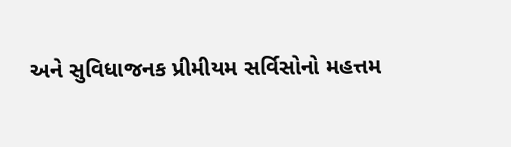અને સુવિધાજનક પ્રીમીયમ સર્વિસોનો મહત્તમ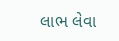લાભ લેવા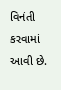વિનંતી કરવામાં આવી છે.